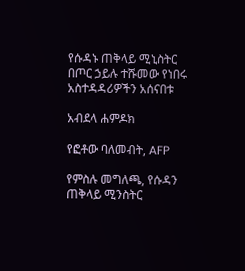የሱዳኑ ጠቅላይ ሚኒስትር በጦር ኃይሉ ተሹመው የነበሩ አስተዳዳሪዎችን አሰናበቱ

አብደላ ሐምዶክ

የፎቶው ባለመብት, AFP

የምስሉ መግለጫ, የሱዳን ጠቅላይ ሚንስትር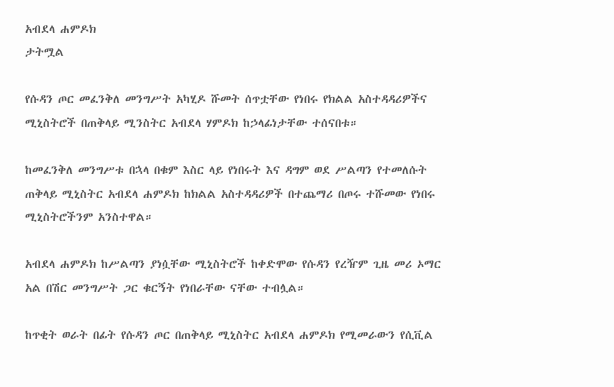አብደላ ሐምዶክ
ታትሟል

የሱዳን ጦር መፈንቅለ መንግሥት አካሂዶ ሹመት ሰጥቷቸው የነበሩ የክልል አስተዳዳሪዎችና ሚኒስትሮች በጠቅላይ ሚንስትር አብደላ ሃምዶክ ከኃላፊነታቸው ተሰናበቱ።

ከመፈንቅለ መንግሥቱ በኋላ በቁም እስር ላይ የነበሩት እና ዳግም ወደ ሥልጣን የተመለሱት ጠቅላይ ሚኒስትር አብደላ ሐምዶክ ከክልል አስተዳዳሪዎች በተጨማሪ በጦሩ ተሹመው የነበሩ ሚኒስትሮችንም አንስተዋል።

አብደላ ሐምዶክ ከሥልጣን ያነሷቸው ሚኒስትሮች ከቀድሞው የሱዳን የረዥም ጊዜ መሪ ኦማር አል በሽር መንግሥት ጋር ቁርኝት የነበራቸው ናቸው ተብሏል።

ከጥቂት ወራት በፊት የሱዳን ጦር በጠቅላይ ሚኒስትር አብደላ ሐምዶክ የሚመራውን የሲቪል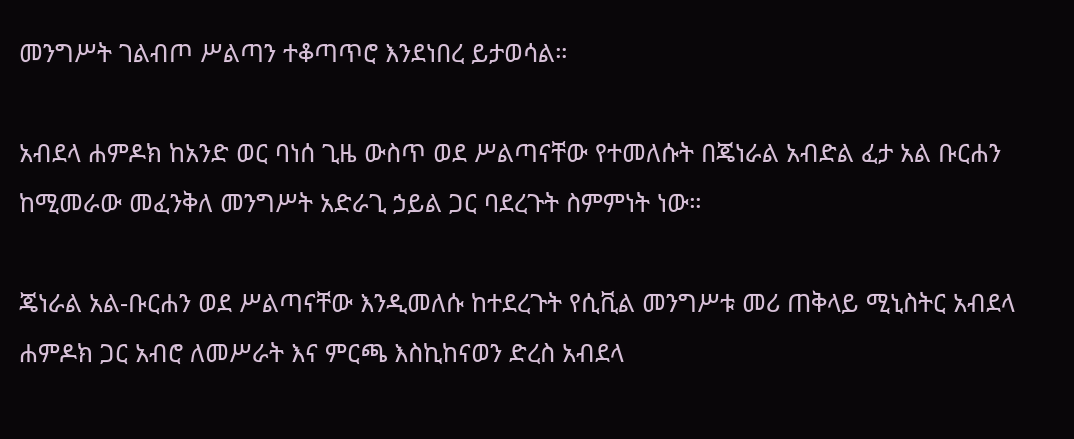መንግሥት ገልብጦ ሥልጣን ተቆጣጥሮ እንደነበረ ይታወሳል።

አብደላ ሐምዶክ ከአንድ ወር ባነሰ ጊዜ ውስጥ ወደ ሥልጣናቸው የተመለሱት በጄነራል አብድል ፈታ አል ቡርሐን ከሚመራው መፈንቅለ መንግሥት አድራጊ ኃይል ጋር ባደረጉት ስምምነት ነው።

ጄነራል አል-ቡርሐን ወደ ሥልጣናቸው እንዲመለሱ ከተደረጉት የሲቪል መንግሥቱ መሪ ጠቅላይ ሚኒስትር አብደላ ሐምዶክ ጋር አብሮ ለመሥራት እና ምርጫ እስኪከናወን ድረስ አብደላ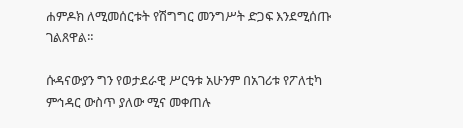ሐምዶክ ለሚመሰርቱት የሽግግር መንግሥት ድጋፍ እንደሚሰጡ ገልጸዋል።

ሱዳናውያን ግን የወታደራዊ ሥርዓቱ አሁንም በአገሪቱ የፖለቲካ ምኅዳር ውስጥ ያለው ሚና መቀጠሉ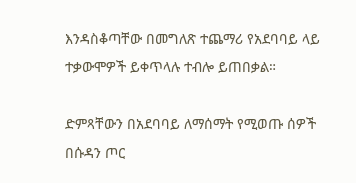እንዳስቆጣቸው በመግለጽ ተጨማሪ የአደባባይ ላይ ተቃውሞዎች ይቀጥላሉ ተብሎ ይጠበቃል።

ድምጻቸውን በአደባባይ ለማሰማት የሚወጡ ሰዎች በሱዳን ጦር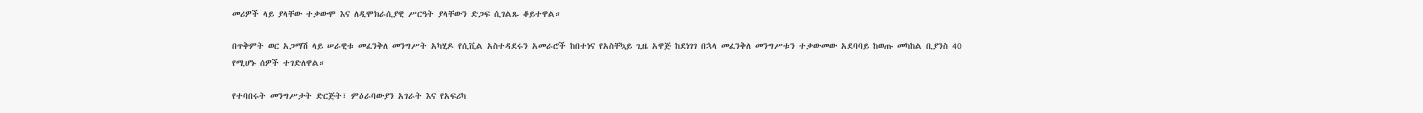መሪዎች ላይ ያላቸው ተቃውሞ እና ለዲሞክራሲያዊ ሥርዓት ያላቸውን ድጋፍ ሲገልጹ ቆይተዋል።

በጥቅምት ወር አጋማሽ ላይ ሠራዊቱ መፈንቅለ መንግሥት አካሂዶ የሲቪል አስተዳደሩን አመራሮች ከበተነና የአስቸኳይ ጊዜ አዋጅ ከደነገገ በኋላ መፈንቅለ መንግሥቱን ተቃውመው አደባባይ ከወጡ መካከል ቢያንስ 40 የሚሆኑ ሰዎች ተገድለዋል።

የተባበሩት መንግሥታት ድርጅት፣ ምዕራባውያን አገራት እና የአፍሪካ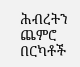ሕብረትን ጨምሮ በርካቶች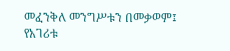መፈንቅለ መንግሥቱን በመቃወም፤ የአገሪቱ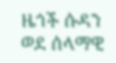ዜጎች ሱዳን ወደ ሰላማዊ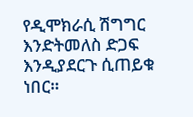የዲሞክራሲ ሽግግር እንድትመለስ ድጋፍ እንዲያደርጉ ሲጠይቁ ነበር።